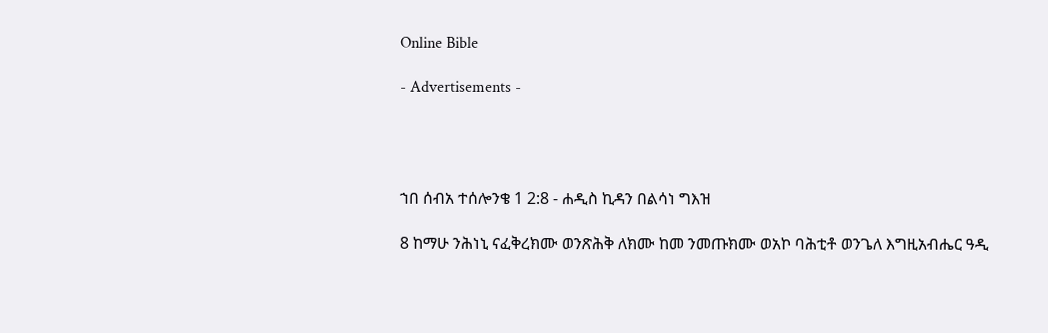Online Bible

- Advertisements -




ኀበ ሰብአ ተሰሎንቄ 1 2:8 - ሐዲስ ኪዳን በልሳነ ግእዝ

8 ከማሁ ንሕነኒ ናፈቅረክሙ ወንጽሕቅ ለክሙ ከመ ንመጡክሙ ወአኮ ባሕቲቶ ወንጌለ እግዚአብሔር ዓዲ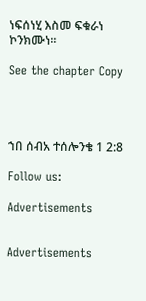ነፍሰነሂ እስመ ፍቁራነ ኮንክሙነ።

See the chapter Copy




ኀበ ሰብአ ተሰሎንቄ 1 2:8

Follow us:

Advertisements


Advertisements